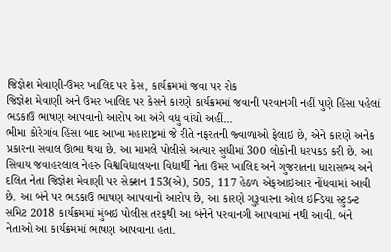જિજ્ઞેશ મેવાણી-ઉમર ખાલિદ પર કેસ, કાર્યક્રમમાં જવા પર રોક
જિજ્ઞેશ મેવાણી અને ઉમર ખાલિદ પર કેસને કારણે કાર્યક્રમમાં જવાની પરવાનગી નહીં પુણે હિંસા પહેલાં ભડકાઉ ભાષણ આપવાનો આરોપ આ અંગે વધુ વાંચો અહીં...
ભીમા કોરેગાંવ હિંસા બાદ આખા મહારાષ્ટ્રમાં જે રીતે નફરતની જ્વાળાઓ ફેલાઇ છે, એને કારણે અનેક પ્રકારના સવાલ ઊભા થયા છે. આ મામલે પોલીસે અત્યાર સુધીમાં 300 લોકોની ધરપકડ કરી છે. આ સિવાય જવાહરલાલ નેહરુ વિશ્વવિદ્યાલયના વિદ્યાર્થી નેતા ઉમર ખાલિદ અને ગુજરાતના ધારાસભ્ય અને દલિત નેતા જિજ્ઞેશ મેવાણી પર સેક્શન 153(એ), 505, 117 હેઠળ એફઆઇઆર નોંધવામાં આવી છે. આ બંને પર ભડકાઉ ભાષણ આપવાનો આરોપ છે, આ કારણે ગુરૂવારના ઓલ ઇન્ડિયા સ્ટુડન્ટ સમિટ 2018 કાર્યક્રમમાં મુંબઇ પોલીસ તરફથી આ બંનેને પરવાનગી આપવામાં નથી આવી. બંને નેતાઓ આ કાર્યક્રમમાં ભાષણ આપવાના હતા.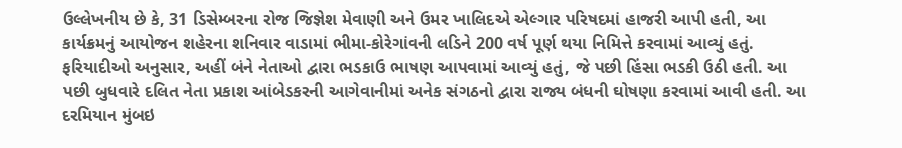ઉલ્લેખનીય છે કે, 31 ડિસેમ્બરના રોજ જિજ્ઞેશ મેવાણી અને ઉમર ખાલિદએ એલ્ગાર પરિષદમાં હાજરી આપી હતી, આ કાર્યક્રમનું આયોજન શહેરના શનિવાર વાડામાં ભીમા-કોરેગાંવની લડિને 200 વર્ષ પૂર્ણ થયા નિમિત્તે કરવામાં આવ્યું હતું. ફરિયાદીઓ અનુસાર, અહીં બંને નેતાઓ દ્વારા ભડકાઉ ભાષણ આપવામાં આવ્યું હતું, જે પછી હિંસા ભડકી ઉઠી હતી. આ પછી બુધવારે દલિત નેતા પ્રકાશ આંબેડકરની આગેવાનીમાં અનેક સંગઠનો દ્વારા રાજ્ય બંધની ઘોષણા કરવામાં આવી હતી. આ દરમિયાન મુંબઇ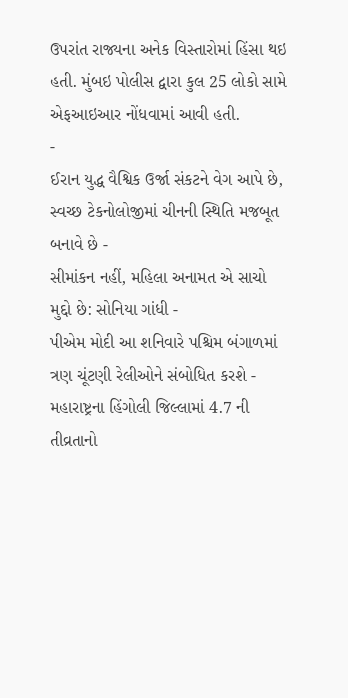ઉપરાંત રાજ્યના અનેક વિસ્તારોમાં હિંસા થઇ હતી. મુંબઇ પોલીસ દ્વારા કુલ 25 લોકો સામે એફઆઇઆર નોંધવામાં આવી હતી.
-
ઈરાન યુદ્ધ વૈશ્વિક ઉર્જા સંકટને વેગ આપે છે, સ્વચ્છ ટેકનોલોજીમાં ચીનની સ્થિતિ મજબૂત બનાવે છે -
સીમાંકન નહીં, મહિલા અનામત એ સાચો મુદ્દો છે: સોનિયા ગાંધી -
પીએમ મોદી આ શનિવારે પશ્ચિમ બંગાળમાં ત્રણ ચૂંટણી રેલીઓને સંબોધિત કરશે -
મહારાષ્ટ્રના હિંગોલી જિલ્લામાં 4.7 ની તીવ્રતાનો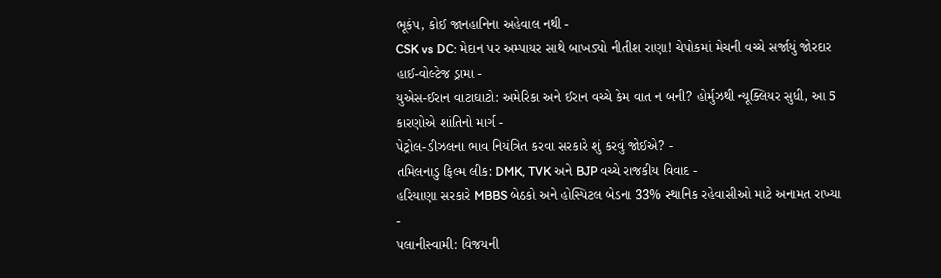ભૂકંપ, કોઈ જાનહાનિના અહેવાલ નથી -
CSK vs DC: મેદાન પર અમ્પાયર સાથે બાખડ્યો નીતીશ રાણા! ચેપોકમાં મેચની વચ્ચે સર્જાયું જોરદાર હાઈ-વોલ્ટેજ ડ્રામા -
યુએસ-ઈરાન વાટાઘાટો: અમેરિકા અને ઈરાન વચ્ચે કેમ વાત ન બની? હોર્મુઝથી ન્યૂક્લિયર સુધી, આ 5 કારણોએ શાંતિનો માર્ગ -
પેટ્રોલ-ડીઝલના ભાવ નિયંત્રિત કરવા સરકારે શું કરવું જોઈએ? -
તમિલનાડુ ફિલ્મ લીક: DMK, TVK અને BJP વચ્ચે રાજકીય વિવાદ -
હરિયાણા સરકારે MBBS બેઠકો અને હોસ્પિટલ બેડના 33% સ્થાનિક રહેવાસીઓ માટે અનામત રાખ્યા -
પલાનીસ્વામી: વિજયની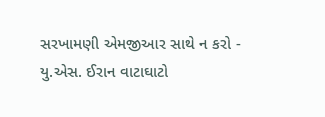સરખામણી એમજીઆર સાથે ન કરો -
યુ.એસ. ઈરાન વાટાઘાટો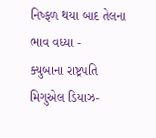નિષ્ફળ થયા બાદ તેલના ભાવ વધ્યા -
ક્યુબાના રાષ્ટ્રપતિ મિગુએલ ડિયાઝ-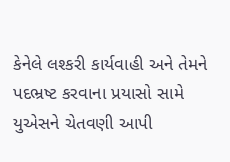કેનેલે લશ્કરી કાર્યવાહી અને તેમને પદભ્રષ્ટ કરવાના પ્રયાસો સામે યુએસને ચેતવણી આપી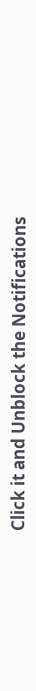Click it and Unblock the Notifications